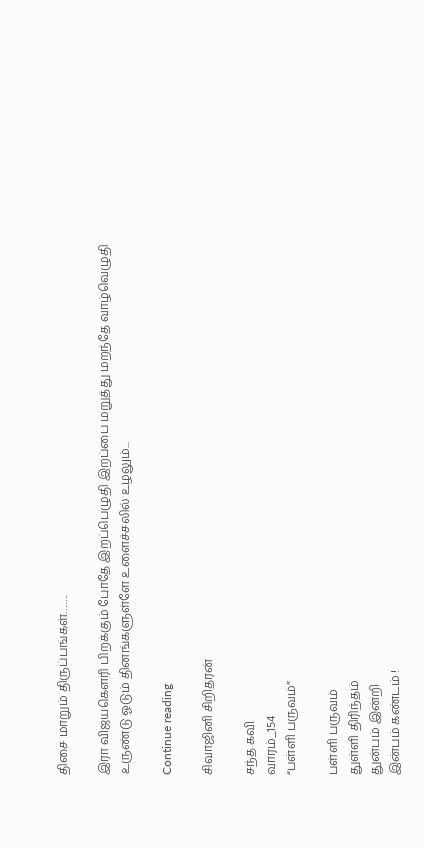திசை மாறும் திருப்பங்கள்…….

இரா விஜயகௌரி பிறக்கும் போதே இறப்பெழுதி இறப்பை மறுத்து மறந்தே வாழ்வெழுதி உருண்டு ஓடும் தினங்களுள்ளே உளைச்சலில் உழலும்...

Continue reading

சிவாஜினி சிறிதரன்

சந்த கவி
வாரம்_154
“பள்ளி பருவம்”

பள்ளி பருவம்
துள்ளி திரிந்தம்
துன்பம் இன்றி
இன்பம் கண்டம் !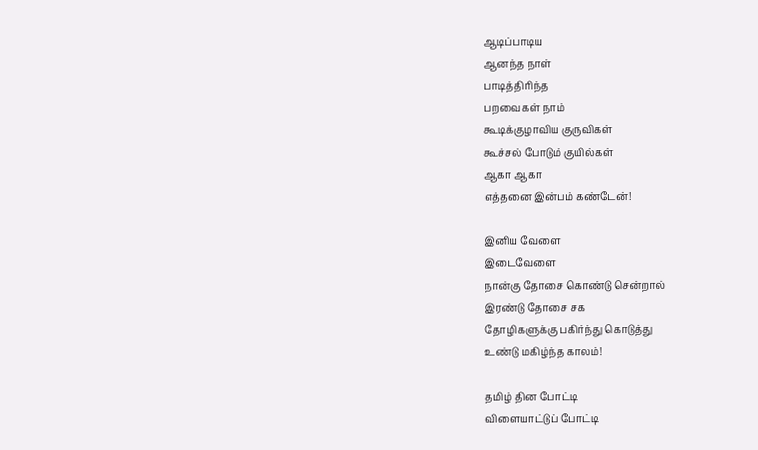ஆடிப்பாடிய
ஆனந்த நாள்
பாடித்திரிந்த
பறவைகள் நாம்
கூடிக்குழாவிய குருவிகள்
கூச்சல் போடும் குயில்கள்
ஆகா ஆகா
எத்தனை இன்பம் கண்டேன்!

இனிய வேளை
இடைவேளை
நான்கு தோசை கொண்டு சென்றால்
இரண்டு தோசை சக
தோழிகளுக்கு பகிர்ந்து கொடுத்து
உண்டு மகிழ்ந்த காலம்!

தமிழ் தின போட்டி
விளையாட்டுப் போட்டி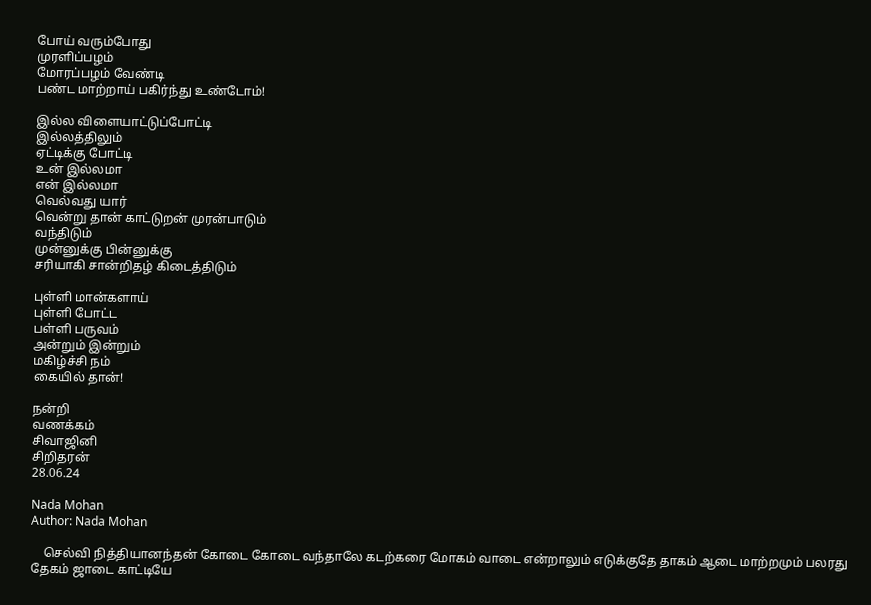போய் வரும்போது
முரளிப்பழம்
மோரப்பழம் வேண்டி
பண்ட மாற்றாய் பகிர்ந்து உண்டோம்!

இல்ல விளையாட்டுப்போட்டி
இல்லத்திலும்
ஏட்டிக்கு போட்டி
உன் இல்லமா
என் இல்லமா
வெல்வது யார்
வென்று தான் காட்டுறன் முரன்பாடும்
வந்திடும்
முன்னுக்கு பின்னுக்கு
சரியாகி சான்றிதழ் கிடைத்திடும்

புள்ளி மான்களாய்
புள்ளி போட்ட
பள்ளி பருவம்
அன்றும் இன்றும்
மகிழ்ச்சி நம்
கையில் தான்!

நன்றி
வணக்கம்
சிவாஜினி
சிறிதரன்
28.06.24

Nada Mohan
Author: Nada Mohan

    செல்வி நித்தியானந்தன் கோடை கோடை வந்தாலே கடற்கரை மோகம் வாடை என்றாலும் எடுக்குதே தாகம் ஆடை மாற்றமும் பலரது தேகம் ஜாடை காட்டியே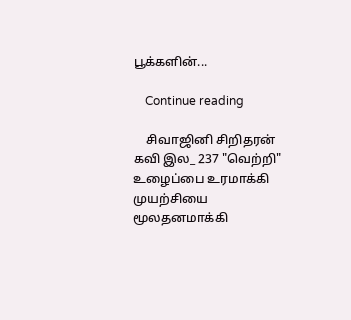பூக்களின்...

    Continue reading

    சிவாஜினி சிறிதரன் கவி இல_ 237 "வெற்றி" உழைப்பை உரமாக்கி முயற்சியை மூலதனமாக்கி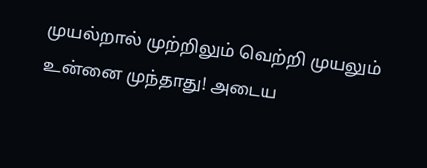முயல்றால் முற்றிலும் வெற்றி முயலும் உன்னை முந்தாது! அடைய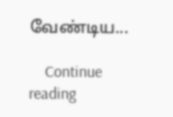வேண்டிய...

    Continue reading